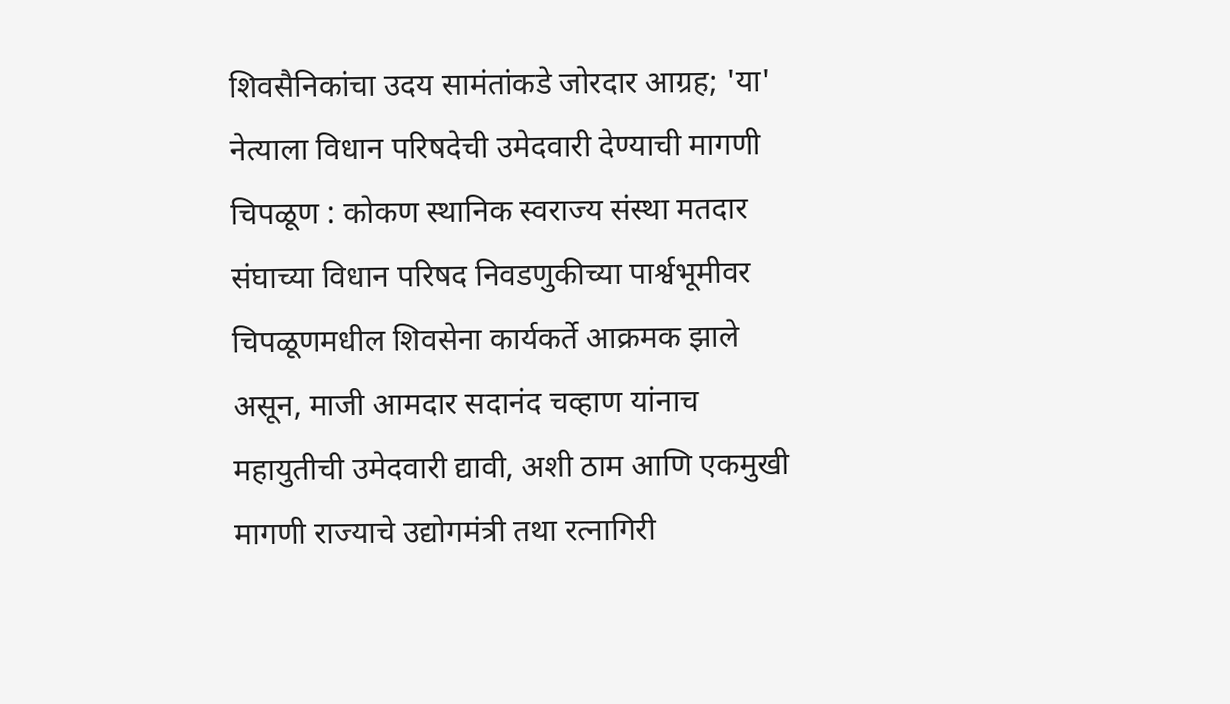शिवसैनिकांचा उदय सामंतांकडे जोरदार आग्रह; 'या' नेत्याला विधान परिषदेची उमेदवारी देण्याची मागणी
चिपळूण : कोकण स्थानिक स्वराज्य संस्था मतदार संघाच्या विधान परिषद निवडणुकीच्या पार्श्वभूमीवर चिपळूणमधील शिवसेना कार्यकर्ते आक्रमक झाले असून, माजी आमदार सदानंद चव्हाण यांनाच महायुतीची उमेदवारी द्यावी, अशी ठाम आणि एकमुखी मागणी राज्याचे उद्योगमंत्री तथा रत्नागिरी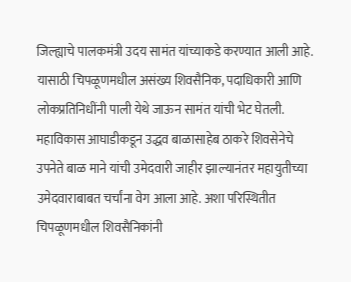जिल्ह्याचे पालकमंत्री उदय सामंत यांच्याकडे करण्यात आली आहे. यासाठी चिपळूणमधील असंख्य शिवसैनिक, पदाधिकारी आणि लोकप्रतिनिधींनी पाली येथे जाऊन सामंत यांची भेट घेतली.
महाविकास आघाडीकडून उद्धव बाळासाहेब ठाकरे शिवसेनेचे उपनेते बाळ माने यांची उमेदवारी जाहीर झाल्यानंतर महायुतीच्या उमेदवाराबाबत चर्चांना वेग आला आहे. अशा परिस्थितीत चिपळूणमधील शिवसैनिकांनी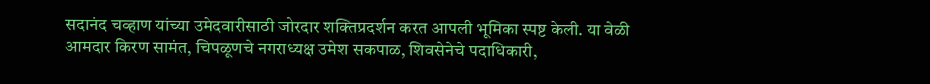सदानंद चव्हाण यांच्या उमेदवारीसाठी जोरदार शक्तिप्रदर्शन करत आपली भूमिका स्पष्ट केली. या वेळी आमदार किरण सामंत, चिपळूणचे नगराध्यक्ष उमेश सकपाळ, शिवसेनेचे पदाधिकारी,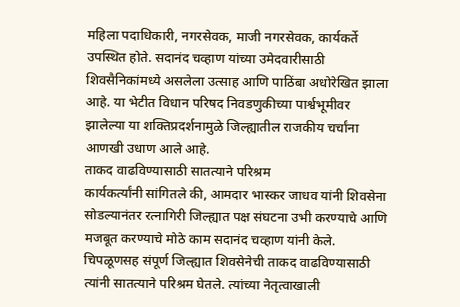महिला पदाधिकारी, नगरसेवक, माजी नगरसेवक, कार्यकर्ते उपस्थित होते. सदानंद चव्हाण यांच्या उमेदवारीसाठी शिवसैनिकांमध्ये असलेला उत्साह आणि पाठिंबा अधोरेखित झाला आहे. या भेटीत विधान परिषद निवडणुकीच्या पार्श्वभूमीवर झालेल्या या शक्तिप्रदर्शनामुळे जिल्ह्यातील राजकीय चर्चांना आणखी उधाण आले आहे.
ताकद वाढविण्यासाठी सातत्याने परिश्रम
कार्यकर्त्यांनी सांगितले की, आमदार भास्कर जाधव यांनी शिवसेना सोडल्यानंतर रत्नागिरी जिल्ह्यात पक्ष संघटना उभी करण्याचे आणि मजबूत करण्याचे मोठे काम सदानंद चव्हाण यांनी केले. चिपळूणसह संपूर्ण जिल्ह्यात शिवसेनेची ताकद वाढविण्यासाठी त्यांनी सातत्याने परिश्रम घेतले. त्यांच्या नेतृत्वाखाली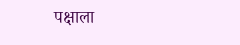पक्षाला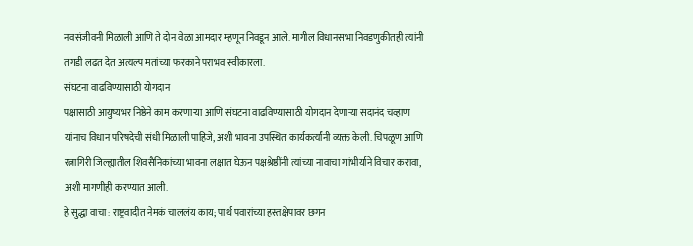नवसंजीवनी मिळाली आणि ते दोन वेळा आमदार म्हणून निवडून आले. मागील विधानसभा निवडणुकीतही त्यांनी तगडी लढत देत अत्यल्प मतांच्या फरकाने पराभव स्वीकारला.
संघटना वाढविण्यासाठी योगदान
पक्षासाठी आयुष्यभर निष्ठेने काम करणाऱ्या आणि संघटना वाढविण्यासाठी योगदान देणाऱ्या सदानंद चव्हाण यांनाच विधान परिषदेची संधी मिळाली पाहिजे, अशी भावना उपस्थित कार्यकर्त्यांनी व्यक्त केली. चिपळूण आणि रत्नागिरी जिल्ह्यातील शिवसैनिकांच्या भावना लक्षात घेऊन पक्षश्रेष्ठींनी त्यांच्या नावाचा गांभीर्याने विचार करावा, अशी मागणीही करण्यात आली.
हे सुद्धा वाचा : राष्ट्रवादीत नेमकं चाललंय काय; पार्थ पवारांच्या हस्तक्षेपावर छगन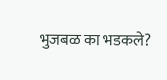भुजबळ का भडकले?